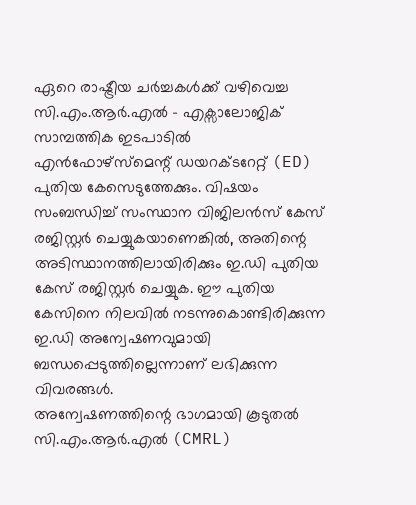ഏറെ രാഷ്ട്രീയ ചർച്ചകൾക്ക് വഴിവെച്ച സി.എം.ആർ.എൽ - എക്സാലോജിക് സാമ്പത്തിക ഇടപാടിൽ എൻഫോഴ്സ്മെന്റ് ഡയറക്ടറേറ്റ് (ED) പുതിയ കേസെടുത്തേക്കും. വിഷയം സംബന്ധിച്ച് സംസ്ഥാന വിജിലൻസ് കേസ് രജിസ്റ്റർ ചെയ്യുകയാണെങ്കിൽ, അതിന്റെ അടിസ്ഥാനത്തിലായിരിക്കും ഇ.ഡി പുതിയ കേസ് രജിസ്റ്റർ ചെയ്യുക. ഈ പുതിയ കേസിനെ നിലവിൽ നടന്നുകൊണ്ടിരിക്കുന്ന ഇ.ഡി അന്വേഷണവുമായി ബന്ധപ്പെടുത്തില്ലെന്നാണ് ലഭിക്കുന്ന വിവരങ്ങൾ.
അന്വേഷണത്തിന്റെ ഭാഗമായി കൂടുതൽ സി.എം.ആർ.എൽ (CMRL)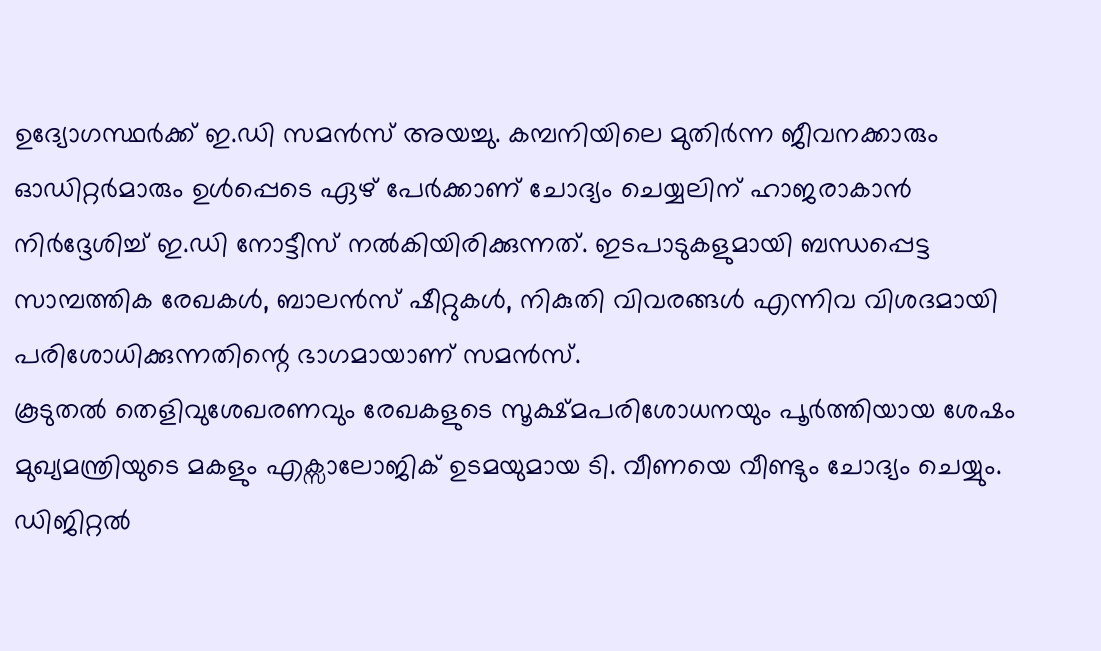ഉദ്യോഗസ്ഥർക്ക് ഇ.ഡി സമൻസ് അയച്ചു. കമ്പനിയിലെ മുതിർന്ന ജീവനക്കാരും ഓഡിറ്റർമാരും ഉൾപ്പെടെ ഏഴ് പേർക്കാണ് ചോദ്യം ചെയ്യലിന് ഹാജരാകാൻ നിർദ്ദേശിച്ച് ഇ.ഡി നോട്ടീസ് നൽകിയിരിക്കുന്നത്. ഇടപാടുകളുമായി ബന്ധപ്പെട്ട സാമ്പത്തിക രേഖകൾ, ബാലൻസ് ഷീറ്റുകൾ, നികുതി വിവരങ്ങൾ എന്നിവ വിശദമായി പരിശോധിക്കുന്നതിന്റെ ഭാഗമായാണ് സമൻസ്.
കൂടുതൽ തെളിവുശേഖരണവും രേഖകളുടെ സൂക്ഷ്മപരിശോധനയും പൂർത്തിയായ ശേഷം മുഖ്യമന്ത്രിയുടെ മകളും എക്സാലോജിക് ഉടമയുമായ ടി. വീണയെ വീണ്ടും ചോദ്യം ചെയ്യും. ഡിജിറ്റൽ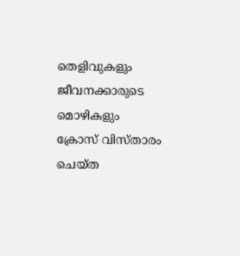തെളിവുകളും ജീവനക്കാരുടെ മൊഴികളും ക്രോസ് വിസ്താരം ചെയ്ത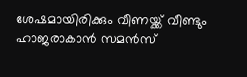ശേഷമായിരിക്കും വീണയ്ക്ക് വീണ്ടും ഹാജരാകാൻ സമൻസ്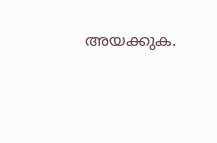അയക്കുക.